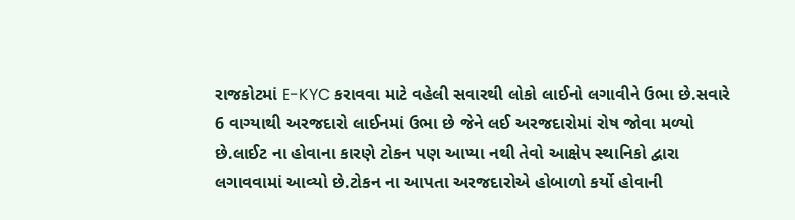રાજકોટમાં E-KYC કરાવવા માટે વહેલી સવારથી લોકો લાઈનો લગાવીને ઉભા છે.સવારે 6 વાગ્યાથી અરજદારો લાઈનમાં ઉભા છે જેને લઈ અરજદારોમાં રોષ જોવા મળ્યો છે.લાઈટ ના હોવાના કારણે ટોકન પણ આપ્યા નથી તેવો આક્ષેપ સ્થાનિકો દ્વારા લગાવવામાં આવ્યો છે.ટોકન ના આપતા અરજદારોએ હોબાળો કર્યો હોવાની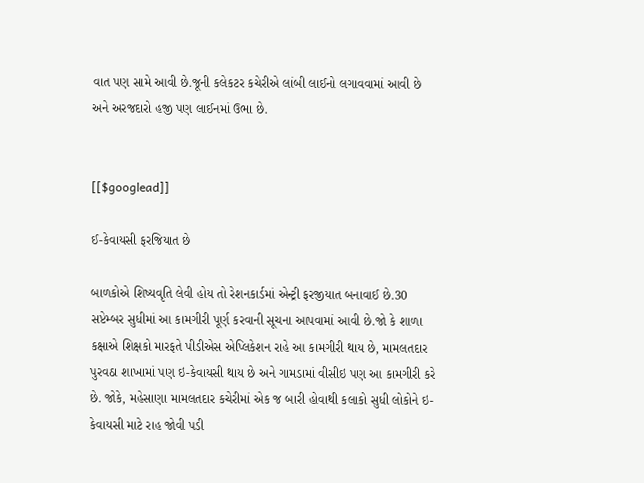વાત પણ સામે આવી છે.જૂની કલેકટર કચેરીએ લાંબી લાઈનો લગાવવામાં આવી છે અને અરજદારો હજી પણ લાઈનમાં ઉભા છે.


[[$googlead]]

ઈ-કેવાયસી ફરજિયાત છે

બાળકોએ શિષ્યવૃતિ લેવી હોય તો રેશનકાર્ડમાં એન્ટ્રી ફરજીયાત બનાવાઈ છે.30 સપ્ટેમ્બર સુધીમાં આ કામગીરી પૂર્ણ કરવાની સૂચના આપવામાં આવી છે.જો કે શાળા કક્ષાએ શિક્ષકો મારફતે પીડીએસ એપ્લિકેશન રાહે આ કામગીરી થાય છે, મામલતદાર પુરવઠા શાખામાં પણ ઇ-કેવાયસી થાય છે અને ગામડામાં વીસીઇ પણ આ કામગીરી કરે છે. જોકે, મહેસાણા મામલતદાર કચેરીમાં એક જ બારી હોવાથી કલાકો સુધી લોકોને ઇ-કેવાયસી માટે રાહ જોવી પડી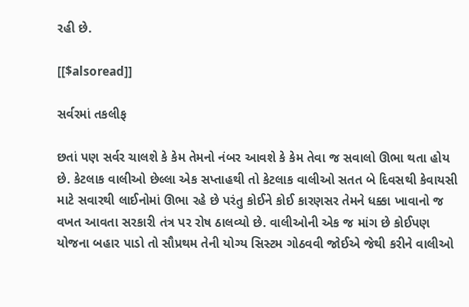રહી છે.

[[$alsoread]]

સર્વરમાં તકલીફ

છતાં પણ સર્વર ચાલશે કે કેમ તેમનો નંબર આવશે કે કેમ તેવા જ સવાલો ઊભા થતા હોય છે. કેટલાક વાલીઓ છેલ્લા એક સપ્તાહથી તો કેટલાક વાલીઓ સતત બે દિવસથી કેવાયસી માટે સવારથી લાઈનોમાં ઊભા રહે છે પરંતુ કોઈને કોઈ કારણસર તેમને ધક્કા ખાવાનો જ વખત આવતા સરકારી તંત્ર પર રોષ ઠાલવ્યો છે. વાલીઓની એક જ માંગ છે કોઈપણ યોજના બહાર પાડો તો સૌપ્રથમ તેની યોગ્ય સિસ્ટમ ગોઠવવી જોઈએ જેથી કરીને વાલીઓ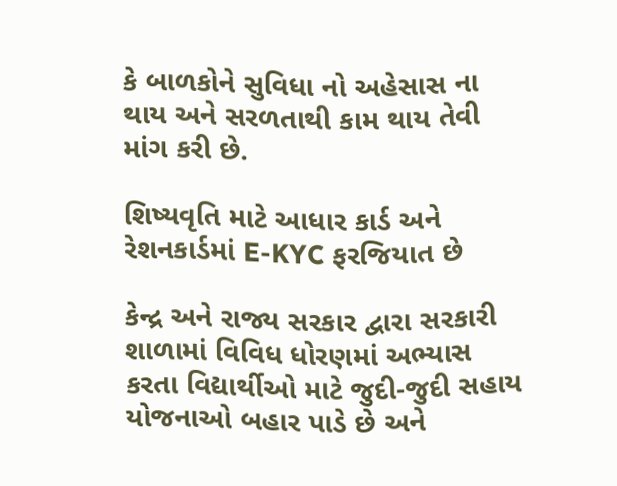કે બાળકોને સુવિધા નો અહેસાસ ના થાય અને સરળતાથી કામ થાય તેવી માંગ કરી છે.

શિષ્યવૃતિ માટે આધાર કાર્ડ અને રેશનકાર્ડમાં E-KYC ફરજિયાત છે

કેન્દ્ર અને રાજ્ય સરકાર દ્વારા સરકારી શાળામાં વિવિધ ધોરણમાં અભ્યાસ કરતા વિદ્યાર્થીઓ માટે જુદી-જુદી સહાય યોજનાઓ બહાર પાડે છે અને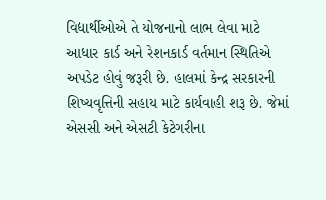વિદ્યાર્થીઓએ તે યોજનાનો લાભ લેવા માટે આધાર કાર્ડ અને રેશનકાર્ડ વર્તમાન સ્થિતિએ અપડેટ હોવું જરૂરી છે. હાલમાં કેન્દ્ર સરકારની શિષ્યવૃત્તિની સહાય માટે કાર્યવાહી શરૂ છે. જેમાં એસસી અને એસટી કેટેગરીના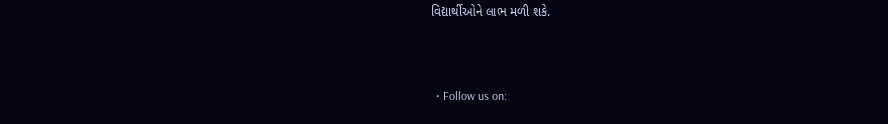વિદ્યાર્થીઓને લાભ મળી શકે.



  • Follow us on: